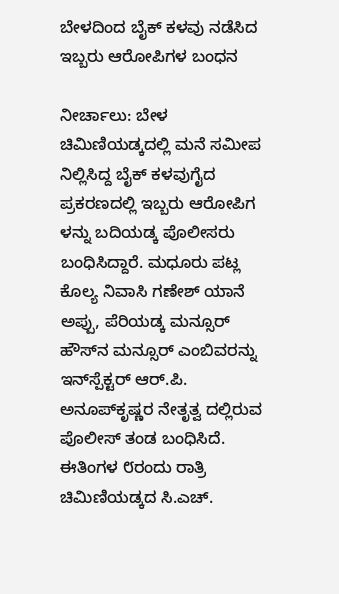ಬೇಳದಿಂದ ಬೈಕ್ ಕಳವು ನಡೆಸಿದ ಇಬ್ಬರು ಆರೋಪಿಗಳ ಬಂಧನ

ನೀರ್ಚಾಲು: ಬೇಳ ಚಿಮಿಣಿಯಡ್ಕದಲ್ಲಿ ಮನೆ ಸಮೀಪ ನಿಲ್ಲಿಸಿದ್ದ ಬೈಕ್ ಕಳವುಗೈದ ಪ್ರಕರಣದಲ್ಲಿ ಇಬ್ಬರು ಆರೋಪಿಗ ಳನ್ನು ಬದಿಯಡ್ಕ ಪೊಲೀಸರು ಬಂಧಿಸಿದ್ದಾರೆ. ಮಧೂರು ಪಟ್ಲ ಕೊಲ್ಯ ನಿವಾಸಿ ಗಣೇಶ್ ಯಾನೆ ಅಪ್ಪು, ಪೆರಿಯಡ್ಕ ಮನ್ಸೂರ್ ಹೌಸ್‌ನ ಮನ್ಸೂರ್ ಎಂಬಿವರನ್ನು ಇನ್‌ಸ್ಪೆಕ್ಟರ್ ಆರ್.ಪಿ. ಅನೂಪ್‌ಕೃಷ್ಣರ ನೇತೃತ್ವ ದಲ್ಲಿರುವ ಪೊಲೀಸ್ ತಂಡ ಬಂಧಿಸಿದೆ. ಈತಿಂಗಳ ೮ರಂದು ರಾತ್ರಿ ಚಿಮಿಣಿಯಡ್ಕದ ಸಿ.ಎಚ್.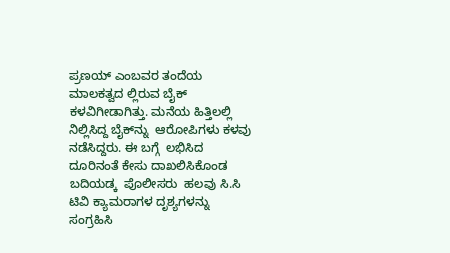ಪ್ರಣಯ್ ಎಂಬವರ ತಂದೆಯ ಮಾಲಕತ್ವದ ಲ್ಲಿರುವ ಬೈಕ್ ಕಳವಿಗೀಡಾಗಿತ್ತು. ಮನೆಯ ಹಿತ್ತಿಲಲ್ಲಿ ನಿಲ್ಲಿಸಿದ್ದ ಬೈಕ್‌ನ್ನು  ಆರೋಪಿಗಳು ಕಳವು ನಡೆಸಿದ್ದರು. ಈ ಬಗ್ಗೆ  ಲಭಿಸಿದ ದೂರಿನಂತೆ ಕೇಸು ದಾಖಲಿಸಿಕೊಂಡ ಬದಿಯಡ್ಕ  ಪೊಲೀಸರು  ಹಲವು ಸಿ.ಸಿ ಟಿವಿ ಕ್ಯಾಮರಾಗಳ ದೃಶ್ಯಗಳನ್ನು ಸಂಗ್ರಹಿಸಿ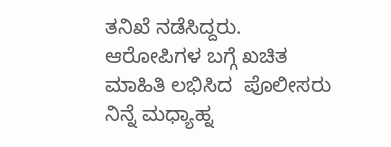ತನಿಖೆ ನಡೆಸಿದ್ದರು. ಆರೋಪಿಗಳ ಬಗ್ಗೆ ಖಚಿತ ಮಾಹಿತಿ ಲಭಿಸಿದ  ಪೊಲೀಸರು  ನಿನ್ನೆ ಮಧ್ಯಾಹ್ನ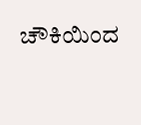ಚೌಕಿಯಿಂದ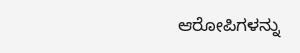ಆರೋಪಿಗಳನ್ನು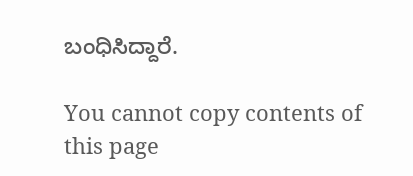ಬಂಧಿಸಿದ್ದಾರೆ.

You cannot copy contents of this page